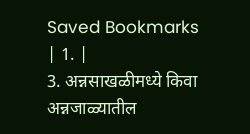Saved Bookmarks
| 1. |
3. अन्नसाखळीमध्ये किवा अन्नजाळ्यातील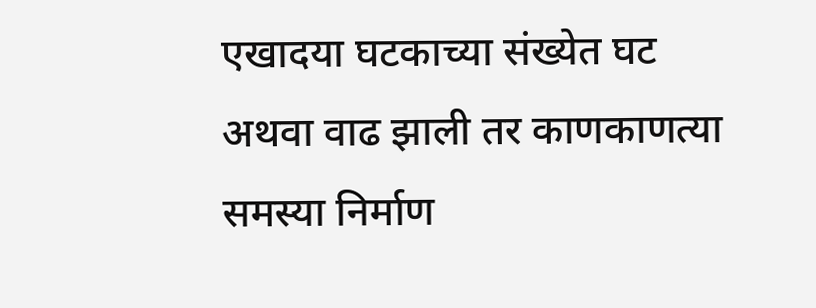एखादया घटकाच्या संख्येत घट अथवा वाढ झाली तर काणकाणत्या समस्या निर्माण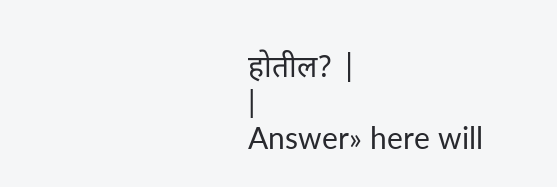होतील? |
|
Answer» here will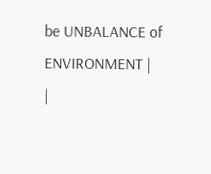be UNBALANCE of ENVIRONMENT |
|